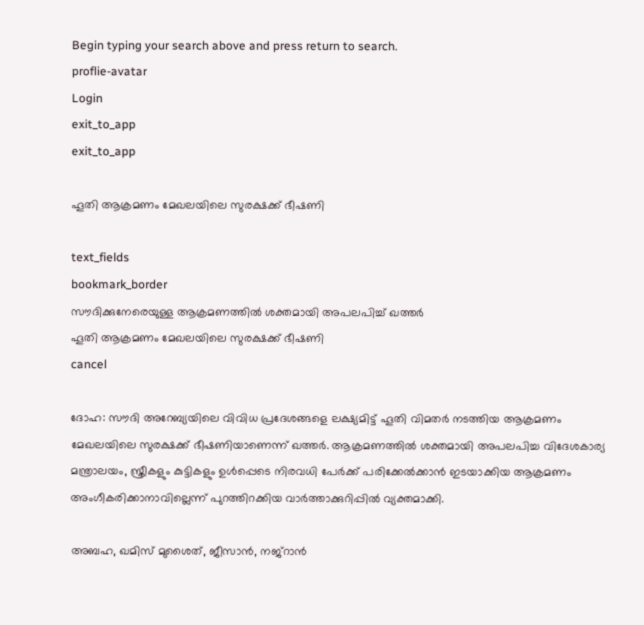Begin typing your search above and press return to search.
proflie-avatar
Login
exit_to_app
exit_to_app

ഹൂതി ആക്രമണം മേഖലയിലെ സുരക്ഷക്ക് ഭീഷണി

text_fields
bookmark_border
സൗദിക്കുനേരെയുള്ള ആക്രമണത്തിൽ ശക്തമായി അപലപിച്ച് ഖത്തർ
ഹൂതി ആക്രമണം മേഖലയിലെ സുരക്ഷക്ക് ഭീഷണി
cancel

ദോഹ: സൗദി അറേബ്യയിലെ വിവിധ പ്രദേശങ്ങളെ ലക്ഷ്യമിട്ട് ഹൂതി വിമതർ നടത്തിയ ആക്രമണം മേഖലയിലെ സുരക്ഷക്ക് ഭീഷണിയാണെന്ന് ഖത്തർ. ആക്രമണത്തിൽ ശക്തമായി അപലപിച്ച വിദേശകാര്യ മന്ത്രാലയം, സ്ത്രീകളും കുട്ടികളും ഉൾപ്പെടെ നിരവധി പേർക്ക് പരിക്കേൽക്കാൻ ഇടയാക്കിയ ആക്രമണം അംഗീകരിക്കാനാവില്ലെന്ന് പുറത്തിറക്കിയ വാർത്താക്കുറിപ്പിൽ വ്യക്തമാക്കി.

അബഹ, ഖമിസ് മുശൈത്, ജീസാൻ, നജ്‌റാൻ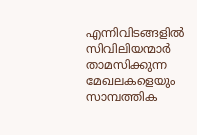എന്നിവിടങ്ങളിൽ സിവിലിയന്മാർ താമസിക്കുന്ന മേഖലകളെയും സാമ്പത്തിക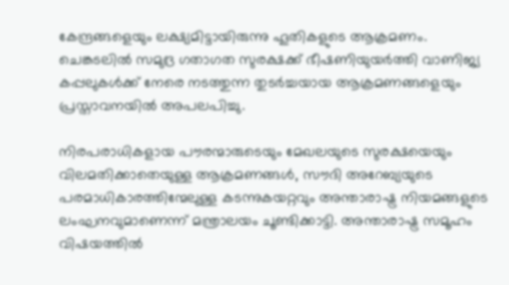കേന്ദ്രങ്ങളെയും ലക്ഷ്യമിട്ടായിരുന്നു ഹൂതികളുടെ ആക്രമണം. ചെങ്കടലിൽ സമുദ്ര ഗതാഗത സുരക്ഷക്ക് ഭീഷണിയുയർത്തി വാണിജ്യ കപ്പലുകൾക്ക് നേരെ നടത്തുന്ന തുടർച്ചയായ ആക്രമണങ്ങളെയും പ്രസ്താവനയിൽ അപലപിച്ചു.

നിരപരാധികളായ പൗരന്മാരുടെയും മേഖലയുടെ സുരക്ഷയെയും വിലമതിക്കാതെയുള്ള ആക്രമണങ്ങൾ, സൗദി അറേബ്യയുടെ പരമാധികാരത്തിന്മേലുള്ള കടന്നുകയറ്റവും അന്താരാഷ്ട്ര നിയമങ്ങളുടെ ലംഘനവുമാണെന്ന് മന്ത്രാലയം ചൂണ്ടിക്കാട്ടി. അന്താരാഷ്ട്ര സമൂഹം വിഷയത്തിൽ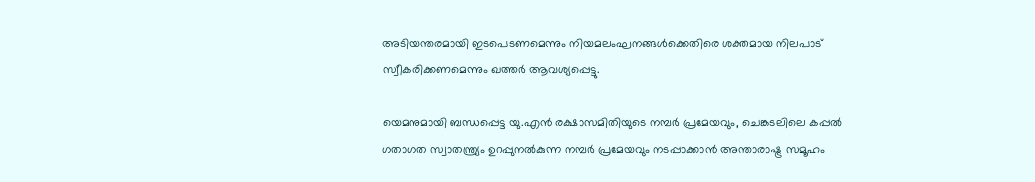അടിയന്തരമായി ഇടപെടണമെന്നും നിയമലംഘനങ്ങൾക്കെതിരെ ശക്തമായ നിലപാട് സ്വീകരിക്കണമെന്നും ഖത്തർ ആവശ്യപ്പെട്ടു.

യെമനുമായി ബന്ധപ്പെട്ട യു.എൻ രക്ഷാസമിതിയുടെ നമ്പർ പ്രമേയവും, ചെങ്കടലിലെ കപ്പൽ ഗതാഗത സ്വാതന്ത്ര്യം ഉറപ്പുനൽകുന്ന നമ്പർ പ്രമേയവും നടപ്പാക്കാൻ അന്താരാഷ്ട്ര സമൂഹം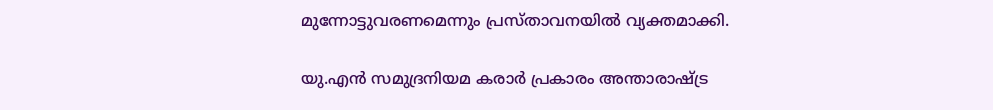മുന്നോട്ടുവരണമെന്നും പ്രസ്താവനയിൽ വ്യക്തമാക്കി.

യു.എൻ സമുദ്രനിയമ കരാർ പ്രകാരം അന്താരാഷ്ട്ര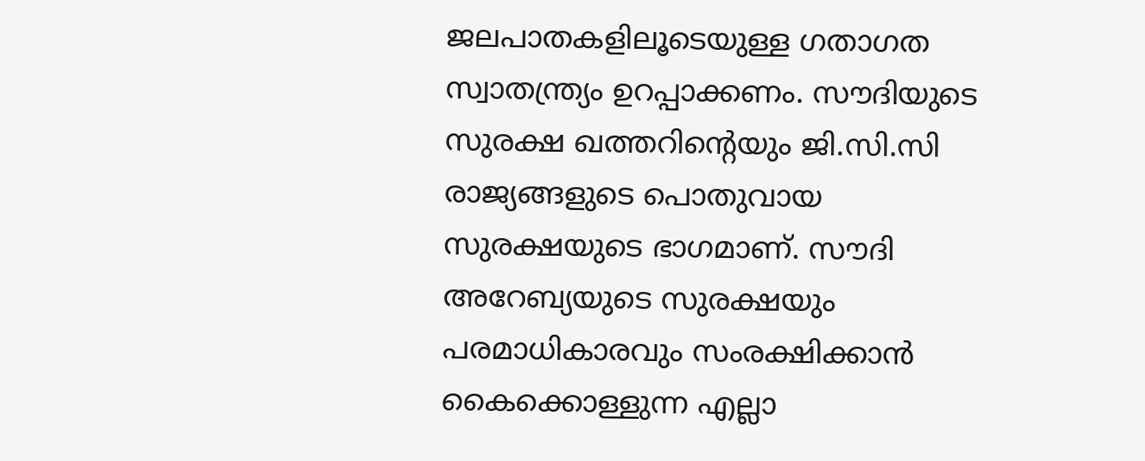ജലപാതകളിലൂടെയുള്ള ഗതാഗത സ്വാതന്ത്ര്യം ഉറപ്പാക്കണം. സൗദിയുടെ സുരക്ഷ ഖത്തറിന്റെയും ജി.സി.സി രാജ്യങ്ങളുടെ പൊതുവായ സുരക്ഷയുടെ ഭാഗമാണ്. സൗദി അറേബ്യയുടെ സുരക്ഷയും പരമാധികാരവും സംരക്ഷിക്കാൻ കൈക്കൊള്ളുന്ന എല്ലാ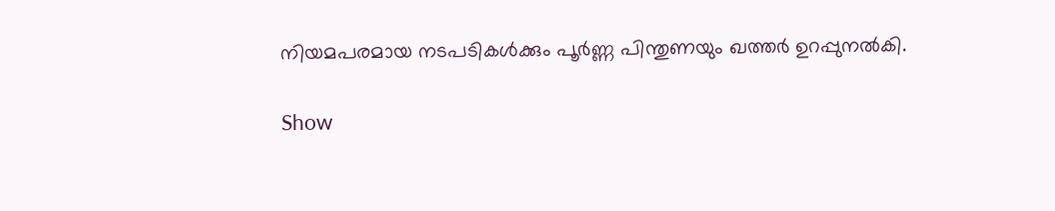നിയമപരമായ നടപടികൾക്കും പൂർണ്ണ പിന്തുണയും ഖത്തർ ഉറപ്പുനൽകി.

Show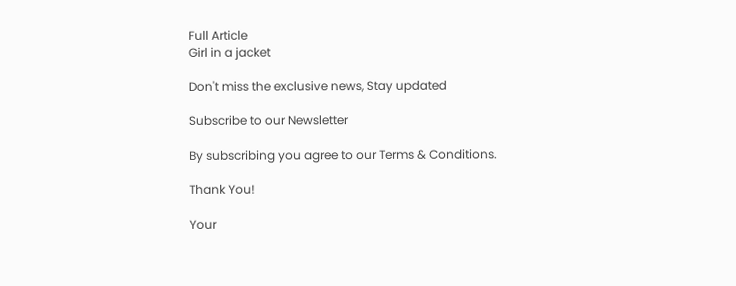Full Article
Girl in a jacket

Don't miss the exclusive news, Stay updated

Subscribe to our Newsletter

By subscribing you agree to our Terms & Conditions.

Thank You!

Your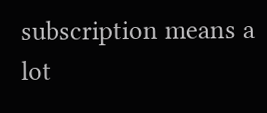subscription means a lot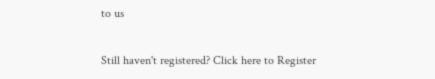to us

Still haven't registered? Click here to Register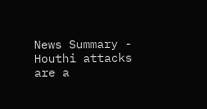News Summary - Houthi attacks are a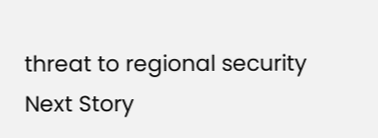threat to regional security
Next Story